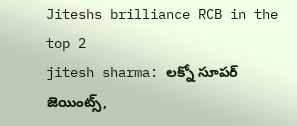Jiteshs brilliance RCB in the top 2
jitesh sharma: లక్నో సూపర్ జెయింట్స్,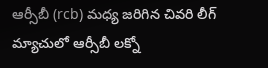ఆర్సీబీ (rcb) మధ్య జరిగిన చివరి లీగ్ మ్యాచులో ఆర్సీబీ లక్నో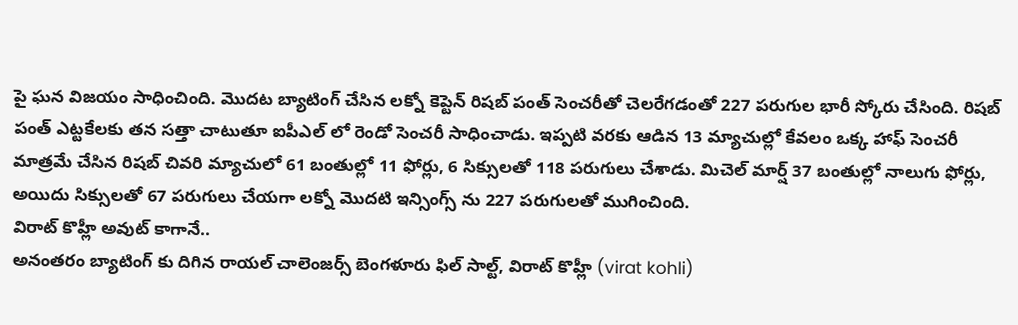పై ఘన విజయం సాధించింది. మొదట బ్యాటింగ్ చేసిన లక్నో కెప్టెన్ రిషబ్ పంత్ సెంచరీతో చెలరేగడంతో 227 పరుగుల భారీ స్కోరు చేసింది. రిషబ్ పంత్ ఎట్టకేలకు తన సత్తా చాటుతూ ఐపీఎల్ లో రెండో సెంచరీ సాధించాడు. ఇప్పటి వరకు ఆడిన 13 మ్యాచుల్లో కేవలం ఒక్క హాఫ్ సెంచరీ మాత్రమే చేసిన రిషబ్ చివరి మ్యాచులో 61 బంతుల్లో 11 ఫోర్లు, 6 సిక్సులతో 118 పరుగులు చేశాడు. మిచెల్ మార్ష్ 37 బంతుల్లో నాలుగు ఫోర్లు, అయిదు సిక్సులతో 67 పరుగులు చేయగా లక్నో మొదటి ఇన్సింగ్స్ ను 227 పరుగులతో ముగించింది.
విరాట్ కొహ్లీ అవుట్ కాగానే..
అనంతరం బ్యాటింగ్ కు దిగిన రాయల్ చాలెంజర్స్ బెంగళూరు ఫిల్ సాల్ట్, విరాట్ కొహ్లీ (virat kohli)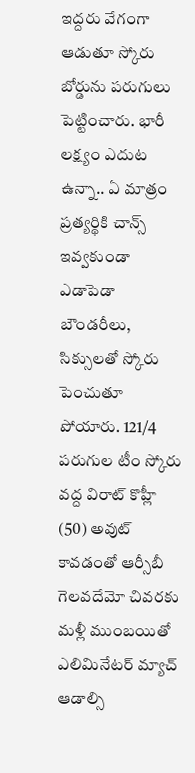ఇద్దరు వేగంగా ఆడుతూ స్కోరు బోర్డును పరుగులు పెట్టించారు. భారీ లక్ష్యం ఎదుట ఉన్నా.. ఏ మాత్రం ప్రత్యర్థికి చాన్స్ ఇవ్వకుండా ఎడాపెడా బౌండరీలు, సిక్సులతో స్కోరు పెంచుతూ పోయారు. 121/4 పరుగుల టీం స్కోరు వద్ద విరాట్ కొహ్లీ (50) అవుట్ కావడంతో ఆర్సీబీ గెలవదేమో చివరకు మళ్లీ ముంబయితో ఎలిమినేటర్ మ్యాచ్ ఆడాల్సి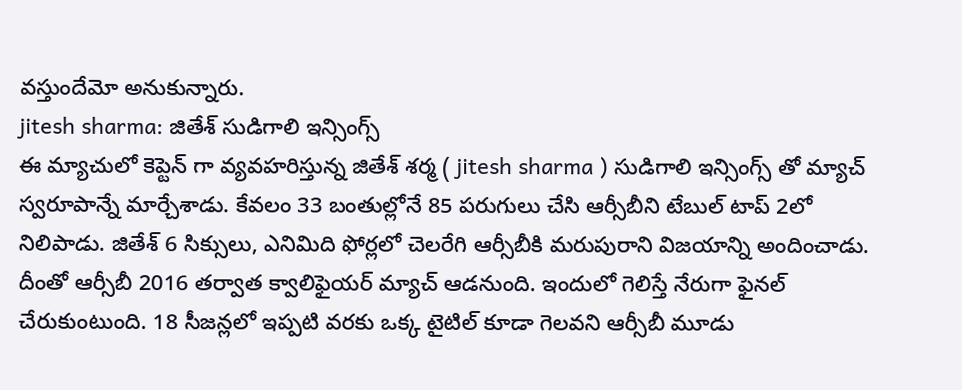వస్తుందేమో అనుకున్నారు.
jitesh sharma: జితేశ్ సుడిగాలి ఇన్సింగ్స్
ఈ మ్యాచులో కెప్టెన్ గా వ్యవహరిస్తున్న జితేశ్ శర్మ ( jitesh sharma ) సుడిగాలి ఇన్సింగ్స్ తో మ్యాచ్ స్వరూపాన్నే మార్చేశాడు. కేవలం 33 బంతుల్లోనే 85 పరుగులు చేసి ఆర్సీబీని టేబుల్ టాప్ 2లో నిలిపాడు. జితేశ్ 6 సిక్సులు, ఎనిమిది ఫోర్లలో చెలరేగి ఆర్సీబీకి మరుపురాని విజయాన్ని అందించాడు. దీంతో ఆర్సీబీ 2016 తర్వాత క్వాలిఫైయర్ మ్యాచ్ ఆడనుంది. ఇందులో గెలిస్తే నేరుగా ఫైనల్ చేరుకుంటుంది. 18 సీజన్లలో ఇప్పటి వరకు ఒక్క టైటిల్ కూడా గెలవని ఆర్సీబీ మూడు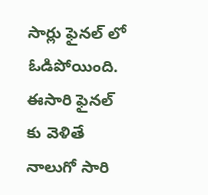సార్లు ఫైనల్ లో ఓడిపోయింది. ఈసారి ఫైనల్ కు వెళితే నాలుగో సారి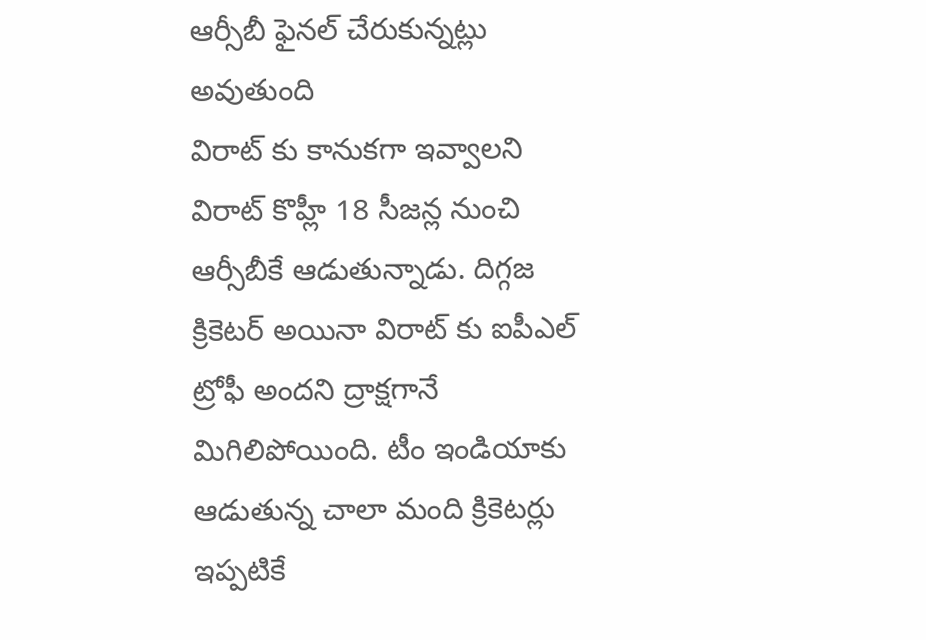ఆర్సీబీ ఫైనల్ చేరుకున్నట్లు అవుతుంది
విరాట్ కు కానుకగా ఇవ్వాలని
విరాట్ కొహ్లీ 18 సీజన్ల నుంచి ఆర్సీబీకే ఆడుతున్నాడు. దిగ్గజ క్రికెటర్ అయినా విరాట్ కు ఐపీఎల్ ట్రోఫీ అందని ద్రాక్షగానే మిగిలిపోయింది. టీం ఇండియాకు ఆడుతున్న చాలా మంది క్రికెటర్లు ఇప్పటికే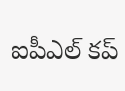ఐపీఎల్ కప్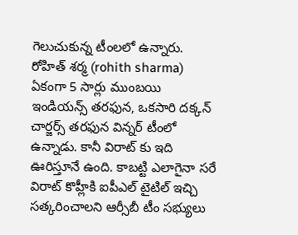గెలుచుకున్న టీంలలో ఉన్నారు. రోహిత్ శర్మ (rohith sharma) ఏకంగా 5 సార్లు ముంబయి ఇండియన్స్ తరఫున, ఒకసారి దక్కన్ చార్జర్స్ తరఫున విన్నర్ టీంలో ఉన్నాడు. కానీ విరాట్ కు ఇది ఊరిస్తూనే ఉంది. కాబట్టి ఎలాగైనా సరే విరాట్ కొహ్లీకి ఐపీఎల్ టైటిల్ ఇచ్చి సత్కరించాలని ఆర్సీబీ టీం సభ్యులు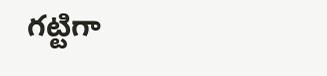గట్టిగా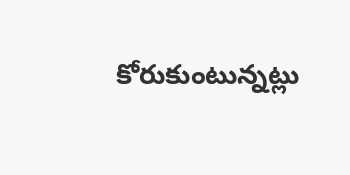కోరుకుంటున్నట్లు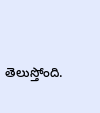తెలుస్తోంది.